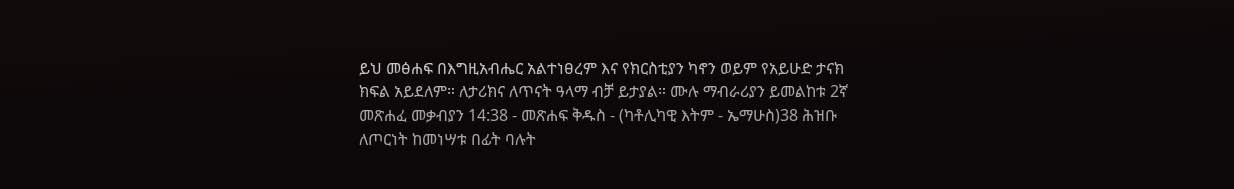ይህ መፅሐፍ በእግዚአብሔር አልተነፀረም እና የክርስቲያን ካኖን ወይም የአይሁድ ታናክ ክፍል አይደለም። ለታሪክና ለጥናት ዓላማ ብቻ ይታያል። ሙሉ ማብራሪያን ይመልከቱ 2ኛ መጽሐፈ መቃብያን 14:38 - መጽሐፍ ቅዱስ - (ካቶሊካዊ እትም - ኤማሁስ)38 ሕዝቡ ለጦርነት ከመነሣቱ በፊት ባሉት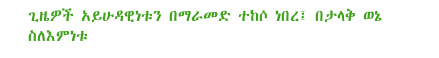ጊዜዎች አይሁዳዊነቱን በማራመድ ተከሶ ነበረ፤ በታላቅ ወኔ ስለእምነቱ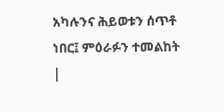አካሉንና ሕይወቱን ሰጥቶ ነበር፤ ምዕራፉን ተመልከት |